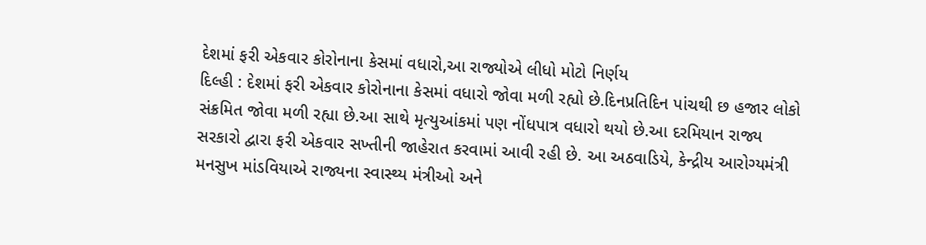દેશમાં ફરી એકવાર કોરોનાના કેસમાં વધારો,આ રાજ્યોએ લીધો મોટો નિર્ણય
દિલ્હી : દેશમાં ફરી એકવાર કોરોનાના કેસમાં વધારો જોવા મળી રહ્યો છે.દિનપ્રતિદિન પાંચથી છ હજાર લોકો સંક્રમિત જોવા મળી રહ્યા છે.આ સાથે મૃત્યુઆંકમાં પણ નોંધપાત્ર વધારો થયો છે.આ દરમિયાન રાજ્ય સરકારો દ્વારા ફરી એકવાર સખ્તીની જાહેરાત કરવામાં આવી રહી છે. આ અઠવાડિયે, કેન્દ્રીય આરોગ્યમંત્રી મનસુખ માંડવિયાએ રાજ્યના સ્વાસ્થ્ય મંત્રીઓ અને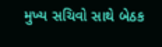મુખ્ય સચિવો સાથે બેઠક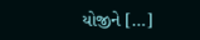યોજીને […]